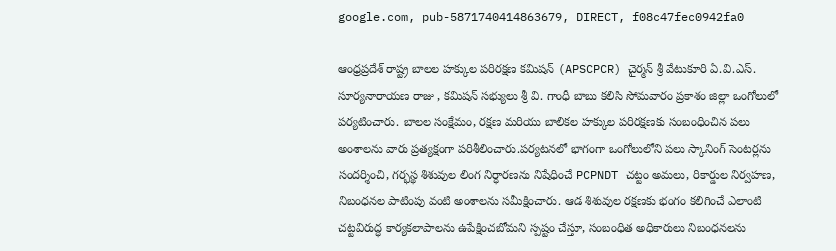google.com, pub-5871740414863679, DIRECT, f08c47fec0942fa0

ఆంధ్రప్రదేశ్ రాష్ట్ర బాలల హక్కుల పరిరక్షణ కమిషన్ (APSCPCR) చైర్మన్ శ్రీ వేటుకూరి ఏ.వి.ఎస్. సూర్యనారాయణ రాజు , కమిషన్ సభ్యులు శ్రీ వి. గాంధీ బాబు కలిసి సోమవారం ప్రకాశం జిల్లా ఒంగోలులో పర్యటించారు. బాలల సంక్షేమం, రక్షణ మరియు బాలికల హక్కుల పరిరక్షణకు సంబంధించిన పలు అంశాలను వారు ప్రత్యక్షంగా పరిశీలించారు.పర్యటనలో భాగంగా ఒంగోలులోని పలు స్కానింగ్ సెంటర్లను సందర్శించి, గర్భస్థ శిశువుల లింగ నిర్ధారణను నిషేధించే PCPNDT చట్టం అమలు, రికార్డుల నిర్వహణ, నిబంధనల పాటింపు వంటి అంశాలను సమీక్షించారు. ఆడ శిశువుల రక్షణకు భంగం కలిగించే ఎలాంటి చట్టవిరుద్ధ కార్యకలాపాలను ఉపేక్షించబోమని స్పష్టం చేస్తూ, సంబంధిత అధికారులు నిబంధనలను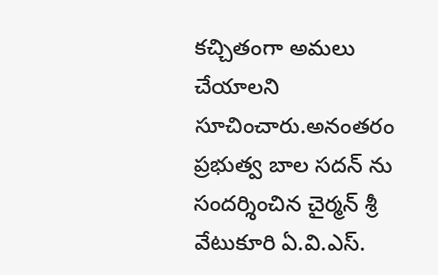కచ్చితంగా అమలు చేయాలని సూచించారు.అనంతరం ప్రభుత్వ బాల సదన్ ను సందర్శించిన చైర్మన్ శ్రీ వేటుకూరి ఏ.వి.ఎస్.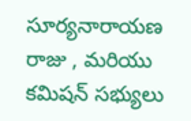సూర్యనారాయణ రాజు , మరియు కమిషన్ సభ్యులు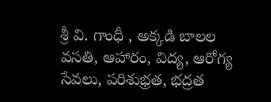శ్రీ వి. గాంధీ , అక్కడి బాలల వసతి, ఆహారం, విద్య, ఆరోగ్య సేవలు, పరిశుభ్రత, భద్రత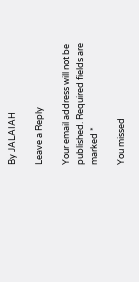By JALAIAH

Leave a Reply

Your email address will not be published. Required fields are marked *

You missed